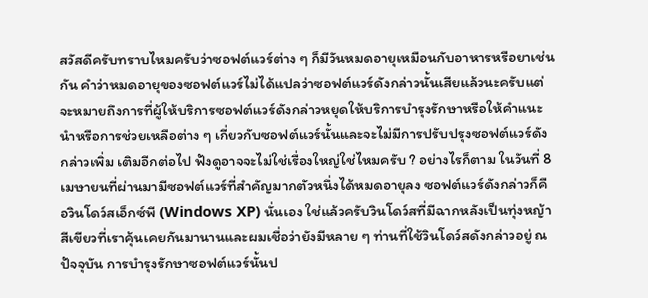สวัสดีครับทราบไหมครับว่าซอฟต์แวร์ต่าง ๆ ก็มีวันหมดอายุเหมือนกับอาหารหรือยาเช่นกัน คำว่าหมดอายุของซอฟต์แวร์ไม่ได้แปลว่าซอฟต์แวร์ดังกล่าวนั้นเสียแล้วนะครับแต่จะหมายถึงการที่ผู้ให้บริการซอฟต์แวร์ดังกล่าวหยุดให้บริการบำรุงรักษาหรือให้คำแนะนำหรือการช่วยเหลือต่าง ๆ เกี่ยวกับซอฟต์แวร์นั้นและจะไม่มีการปรับปรุงซอฟต์แวร์ดังกล่าวเพิ่ม เติมอีกต่อไป ฟังดูอาจจะไม่ใช่เรื่องใหญ่ใช่ไหมครับ ? อย่างไรก็ตาม ในวันที่ 8 เมษายนที่ผ่านมามีซอฟต์แวร์ที่สำคัญมากตัวหนึ่งได้หมดอายุลง ซอฟต์แวร์ดังกล่าวก็คือวินโดว์สเอ็กซ์พี (Windows XP) นั่นเอง ใช่แล้วครับวินโดว์สที่มีฉากหลังเป็นทุ่งหญ้าสีเขียวที่เราคุ้นเคยกันมานานและผมเชื่อว่ายังมีหลาย ๆ ท่านที่ใช้วินโดว์สดังกล่าวอยู่ ณ ปัจจุบัน การบำรุงรักษาซอฟต์แวร์นั้นป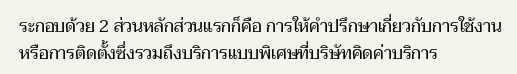ระกอบด้วย 2 ส่วนหลักส่วนแรกก็คือ การให้คำปรึกษาเกี่ยวกับการใช้งานหรือการติดตั้งซึ่งรวมถึงบริการแบบพิเศษที่บริษัทคิดค่าบริการ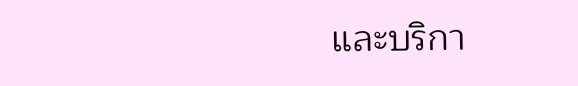และบริกา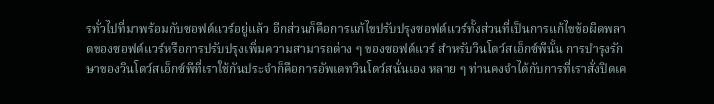รทั่วไปที่มาพร้อมกับซอฟต์แวร์อยู่แล้ว อีกส่วนก็คือการแก้ไขปรับปรุงซอฟต์แวร์ทั้งส่วนที่เป็นการแก้ไขข้อผิดพลาดของซอฟต์แวร์หรือการปรับปรุงเพิ่มความสามารถต่าง ๆ ของซอฟต์แวร์ สำหรับวินโดว์สเอ็กซ์พีนั้น การบำรุงรักษาของวินโดว์สเอ็กซ์พีที่เราใช้กันประจำก็คือการอัพเดทวินโดว์สนั่นเอง หลาย ๆ ท่านคงจำได้กับการที่เราสั่งปิดเค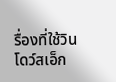รื่องที่ใช้วินโดว์สเอ็ก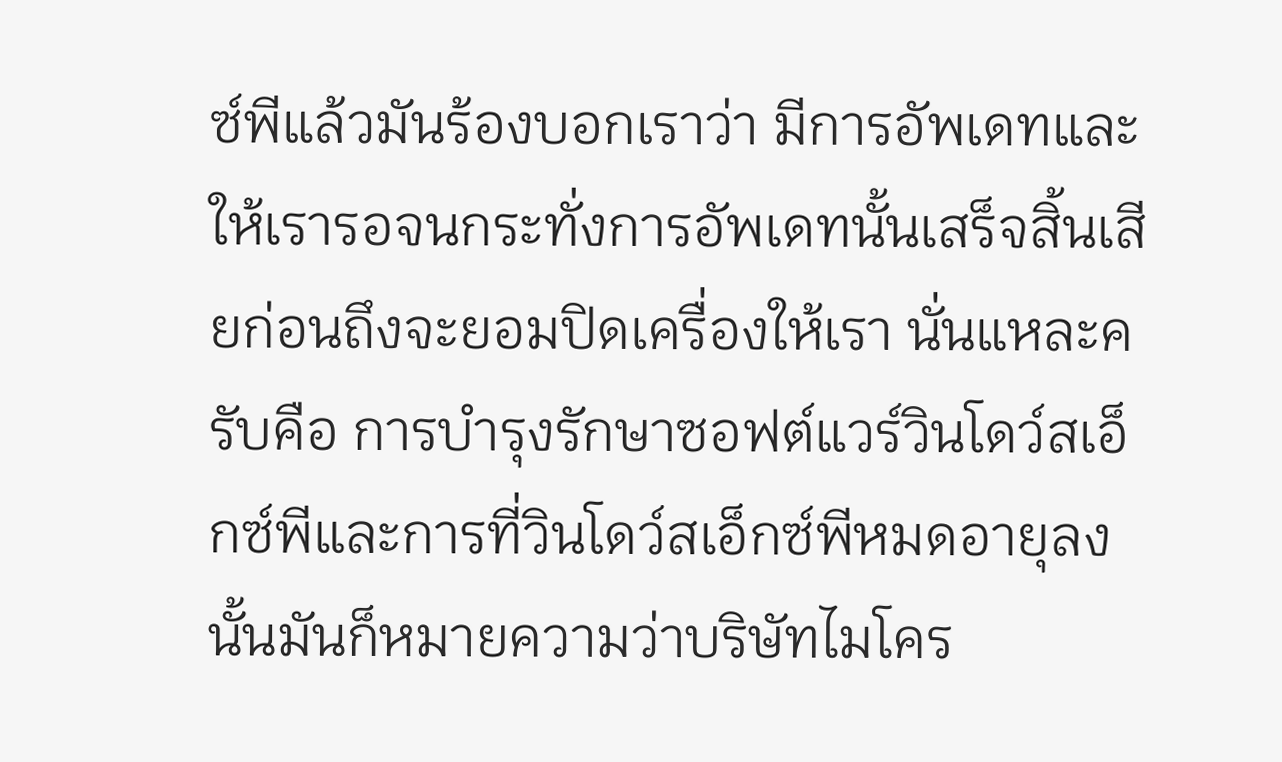ซ์พีแล้วมันร้องบอกเราว่า มีการอัพเดทและให้เรารอจนกระทั่งการอัพเดทนั้นเสร็จสิ้นเสียก่อนถึงจะยอมปิดเครื่องให้เรา นั่นแหละครับคือ การบำรุงรักษาซอฟต์แวร์วินโดว์สเอ็กซ์พีและการที่วินโดว์สเอ็กซ์พีหมดอายุลงนั้นมันก็หมายความว่าบริษัทไมโคร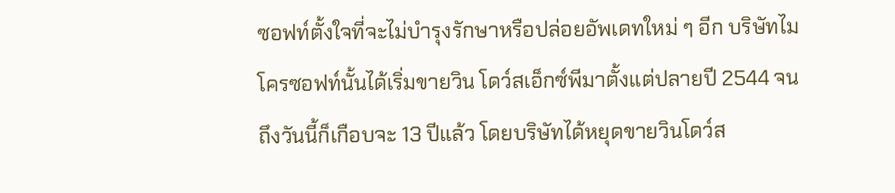ซอฟท์ตั้งใจที่จะไม่บำรุงรักษาหรือปล่อยอัพเดทใหม่ ๆ อีก บริษัทไมโครซอฟท์นั้นได้เริ่มขายวิน โดว์สเอ็กซ์พีมาตั้งแต่ปลายปี 2544 จนถึงวันนี้ก็เกือบจะ 13 ปีแล้ว โดยบริษัทได้หยุดขายวินโดว์ส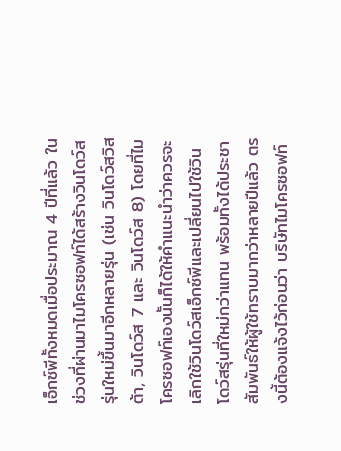เอ็กซ์พีทั้งหมดเมื่อประมาณ 4 ปีที่แล้ว ในช่วงที่ผ่านมาไมโครซอฟท์ได้สร้างวินโดว์สรุ่นใหม่ขึ้นมาอีกหลายรุ่น (เช่น วินโดว์สวิสต้า, วินโดว์ส 7 และ วินโดว์ส 8) โดยที่ไมโครซอฟท์เองนั้นก็ได้ให้คำแนะนำว่าควรจะเลิกใช้วินโดว์สเอ็กซ์พีและเปลี่ยนไปใช้วินโดว์สรุ่นที่ใหม่กว่าแทน พร้อมทั้งได้ประชาสัมพันธ์ให้ผู้ใช้ทราบมากว่าหลายปีแล้ว ตรงนี้ต้องแจ้งไว้ก่อนว่า บริษัทไมโครซอฟท์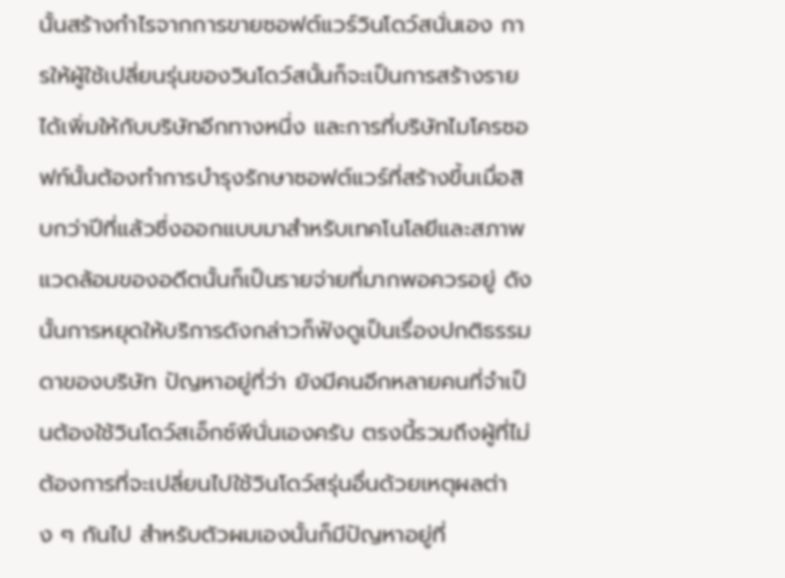นั้นสร้างกำไรจากการขายซอฟต์แวร์วินโดว์สนั่นเอง การให้ผู้ใช้เปลี่ยนรุ่นของวินโดว์สนั้นก็จะเป็นการสร้างรายได้เพิ่มให้กับบริษัทอีกทางหนึ่ง และการที่บริษัทไมโครซอฟท์นั้นต้องทำการบำรุงรักษาซอฟต์แวร์ที่สร้างขึ้นเมื่อสิบกว่าปีที่แล้วซึ่งออกแบบมาสำหรับเทคโนโลยีและสภาพแวดล้อมของอดีตนั้นก็เป็นรายจ่ายที่มากพอควรอยู่ ดังนั้นการหยุดให้บริการดังกล่าวก็ฟังดูเป็นเรื่องปกติธรรมดาของบริษัท ปัญหาอยู่ที่ว่า ยังมีคนอีกหลายคนที่จำเป็นต้องใช้วินโดว์สเอ็กซ์พีนั่นเองครับ ตรงนี้รวมถึงผู้ที่ไม่ต้องการที่จะเปลี่ยนไปใช้วินโดว์สรุ่นอื่นด้วยเหตุผลต่าง ๆ กันไป สำหรับตัวผมเองนั้นก็มีปัญหาอยู่ที่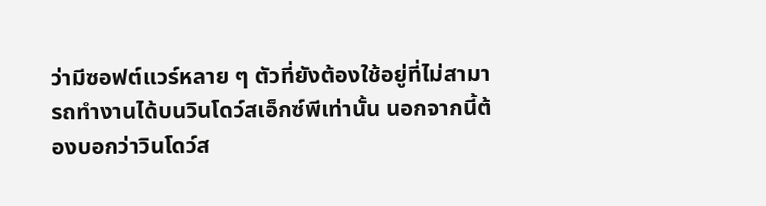ว่ามีซอฟต์แวร์หลาย ๆ ตัวที่ยังต้องใช้อยู่ที่ไม่สามารถทำงานได้บนวินโดว์สเอ็กซ์พีเท่านั้น นอกจากนี้ต้องบอกว่าวินโดว์ส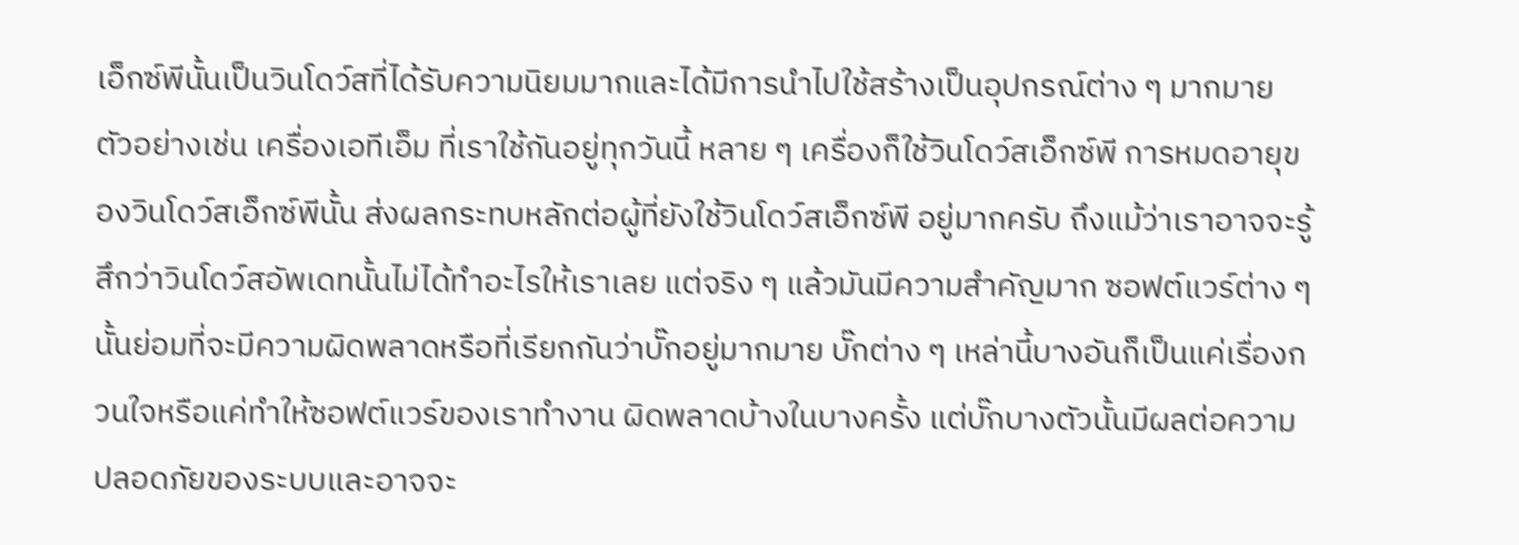เอ็กซ์พีนั้นเป็นวินโดว์สที่ได้รับความนิยมมากและได้มีการนำไปใช้สร้างเป็นอุปกรณ์ต่าง ๆ มากมาย ตัวอย่างเช่น เครื่องเอทีเอ็ม ที่เราใช้กันอยู่ทุกวันนี้ หลาย ๆ เครื่องก็ใช้วินโดว์สเอ็กซ์พี การหมดอายุของวินโดว์สเอ็กซ์พีนั้น ส่งผลกระทบหลักต่อผู้ที่ยังใช้วินโดว์สเอ็กซ์พี อยู่มากครับ ถึงแม้ว่าเราอาจจะรู้สึกว่าวินโดว์สอัพเดทนั้นไม่ได้ทำอะไรให้เราเลย แต่จริง ๆ แล้วมันมีความสำคัญมาก ซอฟต์แวร์ต่าง ๆ นั้นย่อมที่จะมีความผิดพลาดหรือที่เรียกกันว่าบั๊กอยู่มากมาย บั๊กต่าง ๆ เหล่านี้บางอันก็เป็นแค่เรื่องกวนใจหรือแค่ทำให้ซอฟต์แวร์ของเราทำงาน ผิดพลาดบ้างในบางครั้ง แต่บั๊กบางตัวนั้นมีผลต่อความปลอดภัยของระบบและอาจจะ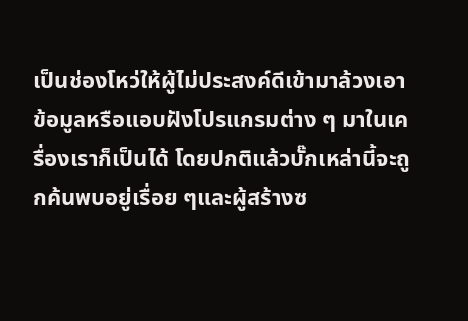เป็นช่องโหว่ให้ผู้ไม่ประสงค์ดีเข้ามาล้วงเอาข้อมูลหรือแอบฝังโปรแกรมต่าง ๆ มาในเครื่องเราก็เป็นได้ โดยปกติแล้วบั๊กเหล่านี้จะถูกค้นพบอยู่เรื่อย ๆและผู้สร้างซ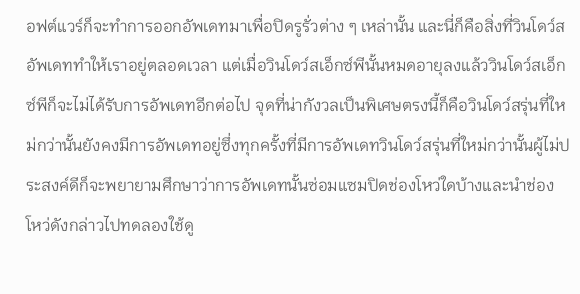อฟต์แวร์ก็จะทำการออกอัพเดทมาเพื่อปิดรูรั่วต่าง ๆ เหล่านั้น และนี่ก็คือสิ่งที่วินโดว์สอัพเดททำให้เราอยู่ตลอดเวลา แต่เมื่อวินโดว์สเอ็กซ์พีนั้นหมดอายุลงแล้ววินโดว์สเอ็กซ์พีก็จะไม่ได้รับการอัพเดทอีกต่อไป จุดที่น่ากังวลเป็นพิเศษตรงนี้ก็คือวินโดว์สรุ่นที่ใหม่กว่านั้นยังคงมีการอัพเดทอยู่ซึ่งทุกครั้งที่มีการอัพเดทวินโดว์สรุ่นที่ใหม่กว่านั้นผู้ไม่ประสงค์ดีก็จะพยายามศึกษาว่าการอัพเดทนั้นซ่อมแซมปิดช่องโหว่ใดบ้างและนำช่องโหว่ดังกล่าวไปทดลองใช้ดู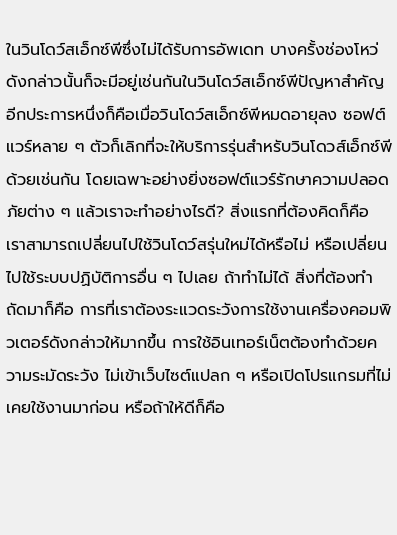ในวินโดว์สเอ็กซ์พีซึ่งไม่ได้รับการอัพเดท บางครั้งช่องโหว่ดังกล่าวนั้นก็จะมีอยู่เช่นกันในวินโดว์สเอ็กซ์พีปัญหาสำคัญอีกประการหนึ่งก็คือเมื่อวินโดว์สเอ็กซ์พีหมดอายุลง ซอฟต์แวร์หลาย ๆ ตัวก็เลิกที่จะให้บริการรุ่นสำหรับวินโดวส์เอ็กซ์พีด้วยเช่นกัน โดยเฉพาะอย่างยิ่งซอฟต์แวร์รักษาความปลอดภัยต่าง ๆ แล้วเราจะทำอย่างไรดี? สิ่งแรกที่ต้องคิดก็คือ เราสามารถเปลี่ยนไปใช้วินโดว์สรุ่นใหม่ได้หรือไม่ หรือเปลี่ยนไปใช้ระบบปฏิบัติการอื่น ๆ ไปเลย ถ้าทำไม่ได้ สิ่งที่ต้องทำถัดมาก็คือ การที่เราต้องระแวดระวังการใช้งานเครื่องคอมพิวเตอร์ดังกล่าวให้มากขึ้น การใช้อินเทอร์เน็ตต้องทำด้วยความระมัดระวัง ไม่เข้าเว็บไซต์แปลก ๆ หรือเปิดโปรแกรมที่ไม่เคยใช้งานมาก่อน หรือถ้าให้ดีก็คือ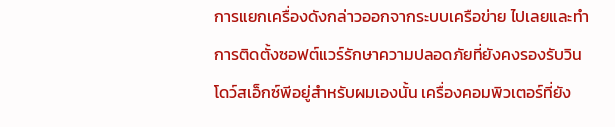การแยกเครื่องดังกล่าวออกจากระบบเครือข่าย ไปเลยและทำการติดตั้งซอฟต์แวร์รักษาความปลอดภัยที่ยังคงรองรับวินโดว์สเอ็กซ์พีอยู่สำหรับผมเองนั้น เครื่องคอมพิวเตอร์ที่ยัง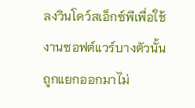ลงวินโดว์สเอ็กซ์พีเพื่อใช้งานซอฟต์แวร์บางตัวนั้นถูกแยกออกมาไม่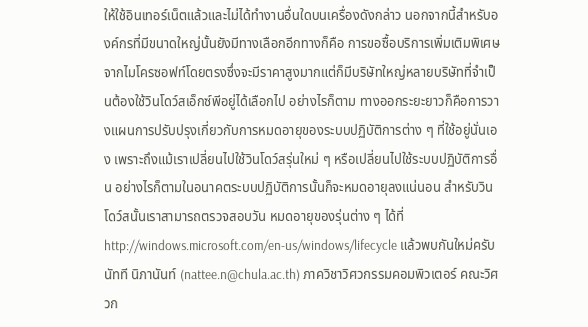ให้ใช้อินเทอร์เน็ตแล้วและไม่ได้ทำงานอื่นใดบนเครื่องดังกล่าว นอกจากนี้สำหรับองค์กรที่มีขนาดใหญ่นั้นยังมีทางเลือกอีกทางก็คือ การขอซื้อบริการเพิ่มเติมพิเศษจากไมโครซอฟท์โดยตรงซึ่งจะมีราคาสูงมากแต่ก็มีบริษัทใหญ่หลายบริษัทที่จำเป็นต้องใช้วินโดว์สเอ็กซ์พีอยู่ได้เลือกไป อย่างไรก็ตาม ทางออกระยะยาวก็คือการวางแผนการปรับปรุงเกี่ยวกับการหมดอายุของระบบปฏิบัติการต่าง ๆ ที่ใช้อยู่นั่นเอง เพราะถึงแม้เราเปลี่ยนไปใช้วินโดว์สรุ่นใหม่ ๆ หรือเปลี่ยนไปใช้ระบบปฏิบัติการอื่น อย่างไรก็ตามในอนาคตระบบปฏิบัติการนั้นก็จะหมดอายุลงแน่นอน สำหรับวินโดว์สนั้นเราสามารถตรวจสอบวัน หมดอายุของรุ่นต่าง ๆ ได้ที่ http://windows.microsoft.com/en-us/windows/lifecycle แล้วพบกันใหม่ครับ นัทที นิภานันท์ (nattee.n@chula.ac.th) ภาควิชาวิศวกรรมคอมพิวเตอร์ คณะวิศวก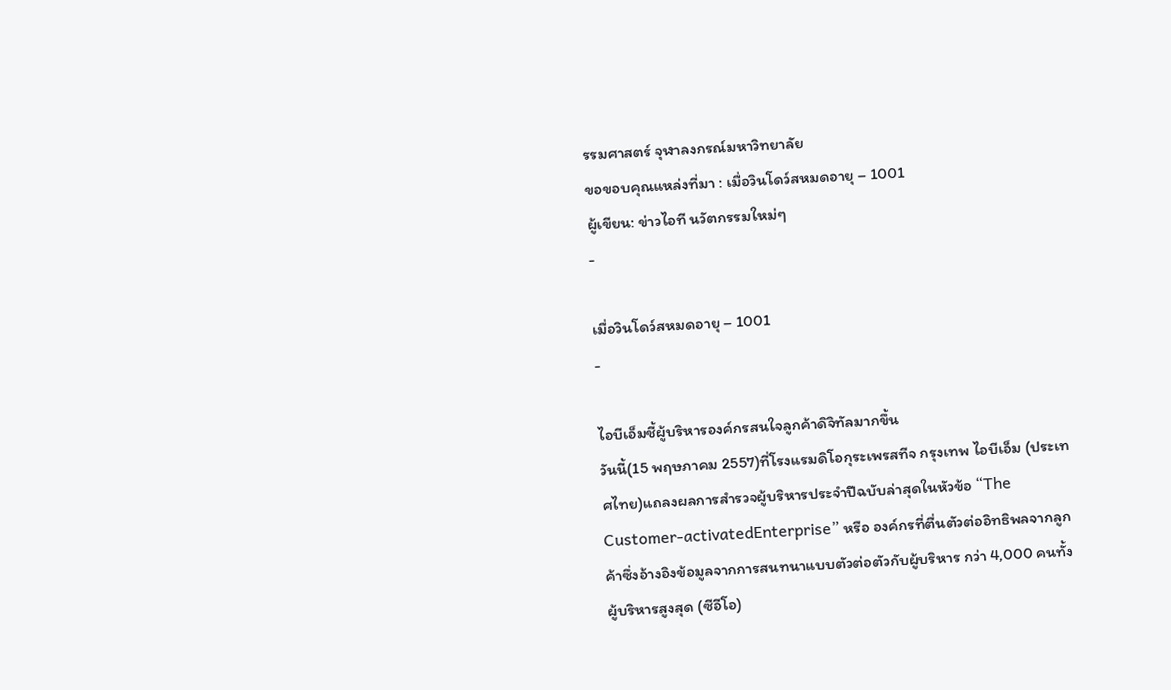รรมศาสตร์ จุฬาลงกรณ์มหาวิทยาลัย
ขอขอบคุณแหล่งที่มา : เมื่อวินโดว์สหมดอายุ – 1001
ผู้เขียน: ข่าวไอที นวัตกรรมใหม่ๆ
-

เมื่อวินโดว์สหมดอายุ – 1001
-

ไอบีเอ็มชี้ผู้บริหารองค์กรสนใจลูกค้าดิจิทัลมากขึ้น
วันนี้(15 พฤษภาคม 2557)ที่โรงแรมดิโอกุระเพรสทีจ กรุงเทพ ไอบีเอ็ม (ประเทศไทย)แถลงผลการสำรวจผู้บริหารประจำปีฉบับล่าสุดในหัวข้อ “The Customer-activatedEnterprise” หรือ องค์กรที่ตื่นตัวต่ออิทธิพลจากลูกค้าซึ่งอ้างอิงข้อมูลจากการสนทนาแบบตัวต่อตัวกับผู้บริหาร กว่า 4,000 คนทั้งผู้บริหารสูงสุด (ซีอีโอ)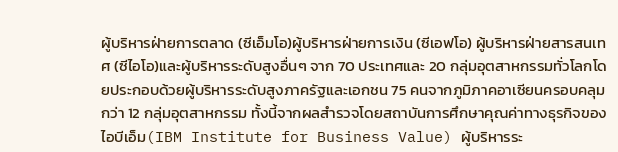ผู้บริหารฝ่ายการตลาด (ซีเอ็มโอ)ผู้บริหารฝ่ายการเงิน (ซีเอฟโอ) ผู้บริหารฝ่ายสารสนเทศ (ซีไอโอ)และผู้บริหารระดับสูงอื่นๆ จาก 70 ประเทศและ 20 กลุ่มอุตสาหกรรมทั่วโลกโดยประกอบด้วยผู้บริหารระดับสูงภาครัฐและเอกชน 75 คนจากภูมิภาคอาเซียนครอบคลุมกว่า 12 กลุ่มอุตสาหกรรม ทั้งนี้จากผลสำรวจโดยสถาบันการศึกษาคุณค่าทางธุรกิจของไอบีเอ็ม(IBM Institute for Business Value) ผู้บริหารระ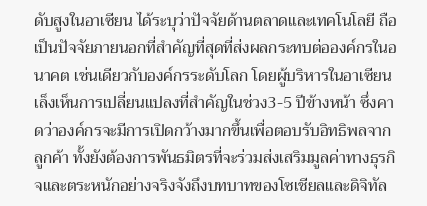ดับสูงในอาเซียน ได้ระบุว่าปัจจัยด้านตลาดและเทคโนโลยี ถือเป็นปัจจัยภายนอกที่สำคัญที่สุดที่ส่งผลกระทบต่อองค์กรในอนาคต เช่นเดียวกับองค์กรระดับโลก โดยผู้บริหารในอาเซียนเล็งเห็นการเปลี่ยนแปลงที่สำคัญในช่วง3-5 ปีข้างหน้า ซึ่งคาดว่าองค์กรจะมีการเปิดกว้างมากขึ้นเพื่อตอบรับอิทธิพลจากลูกค้า ทั้งยังต้องการพันธมิตรที่จะร่วมส่งเสริมมูลค่าทางธุรกิจและตระหนักอย่างจริงจังถึงบทบาทของโซเชียลและดิจิทัล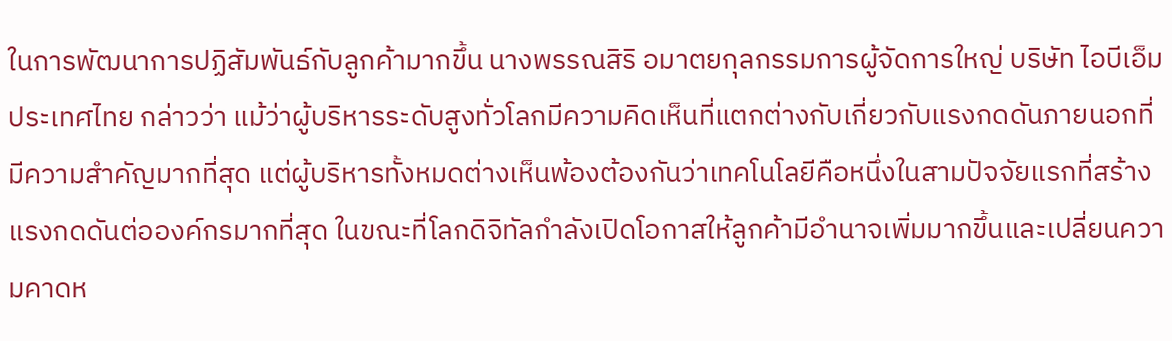ในการพัฒนาการปฏิสัมพันธ์กับลูกค้ามากขึ้น นางพรรณสิริ อมาตยกุลกรรมการผู้จัดการใหญ่ บริษัท ไอบีเอ็ม ประเทศไทย กล่าวว่า แม้ว่าผู้บริหารระดับสูงทั่วโลกมีความคิดเห็นที่แตกต่างกับเกี่ยวกับแรงกดดันภายนอกที่มีความสำคัญมากที่สุด แต่ผู้บริหารทั้งหมดต่างเห็นพ้องต้องกันว่าเทคโนโลยีคือหนึ่งในสามปัจจัยแรกที่สร้างแรงกดดันต่อองค์กรมากที่สุด ในขณะที่โลกดิจิทัลกำลังเปิดโอกาสให้ลูกค้ามีอำนาจเพิ่มมากขึ้นและเปลี่ยนความคาดห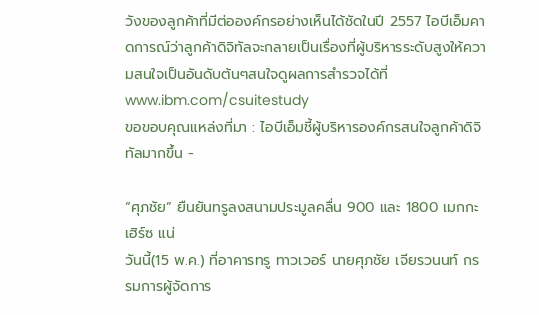วังของลูกค้าที่มีต่อองค์กรอย่างเห็นได้ชัดในปี 2557 ไอบีเอ็มคาดการณ์ว่าลูกค้าดิจิทัลจะกลายเป็นเรื่องที่ผู้บริหารระดับสูงให้ความสนใจเป็นอันดับต้นๆสนใจดูผลการสำรวจได้ที่ www.ibm.com/csuitestudy
ขอขอบคุณแหล่งที่มา : ไอบีเอ็มชี้ผู้บริหารองค์กรสนใจลูกค้าดิจิทัลมากขึ้น -

“ศุภชัย” ยืนยันทรูลงสนามประมูลคลื่น 900 และ 1800 เมกกะเฮิร์ซ แน่
วันนี้(15 พ.ค.) ที่อาคารทรู ทาวเวอร์ นายศุภชัย เจียรวนนท์ กรรมการผู้จัดการ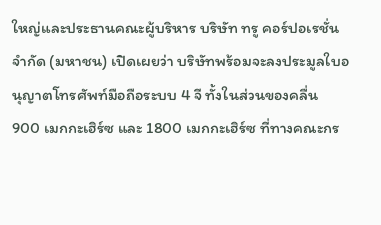ใหญ่และประธานคณะผู้บริหาร บริษัท ทรู คอร์ปอเรชั่น จำกัด (มหาชน) เปิดเผยว่า บริษัทพร้อมจะลงประมูลใบอนุญาตโทรศัพท์มือถือระบบ 4 จี ทั้งในส่วนของคลื่น 900 เมกกะเฮิร์ซ และ 1800 เมกกะเฮิร์ซ ที่ทางคณะกร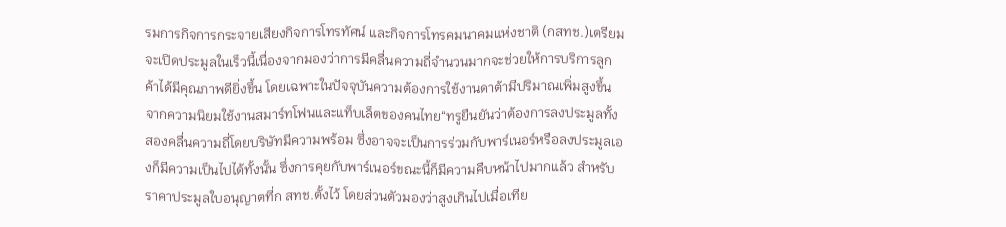รมการกิจการกระจายเสียงกิจการโทรทัศน์ และกิจการโทรคมนาคมแห่งชาติ (กสทช.)เตรียมจะเปิดประมูลในเร็วนี้เนื่องจากมองว่าการมีคลื่นความถี่จำนวนมากจะช่วยให้การบริการลูกค้าได้มีคุณภาพดียิ่งขึ้น โดยเฉพาะในปัจจุบันความต้องการใช้งานดาต้ามีปริมาณเพิ่มสูงขึ้น จากความนิยมใช้งานสมาร์ทโฟนและแท็บเล็ตของคนไทย“ทรูยืนยันว่าต้องการลงประมูลทั้งสองคลื่นความถี่โดยบริษัทมีความพร้อม ซึ่งอาจจะเป็นการร่วมกับพาร์เนอร์หรือลงประมูลเองก็มีความเป็นไปได้ทั้งนั้น ซึ่งการคุยกับพาร์เนอร์ขณะนี้ก็มีความคืบหน้าไปมากแล้ว สำหรับราคาประมูลใบอนุญาตที่ก สทช.ตั้งไว้ โดยส่วนตัวมองว่าสูงเกินไปเมื่อเทีย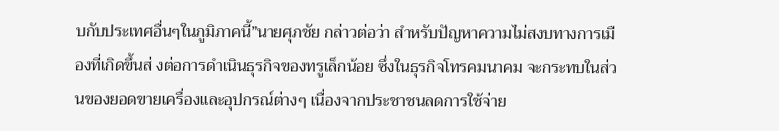บกับประเทศอื่นๆในภูมิภาคนี้”นายศุภชัย กล่าวต่อว่า สำหรับปัญหาความไม่สงบทางการเมืองที่เกิดขึ้นส่ งต่อการดำเนินธุรกิจของทรูเล็กน้อย ซึ่งในธุรกิจโทรคมนาคม จะกระทบในส่วนของยอดขายเครื่องและอุปกรณ์ต่างๆ เนื่องจากประชาชนลดการใช้จ่าย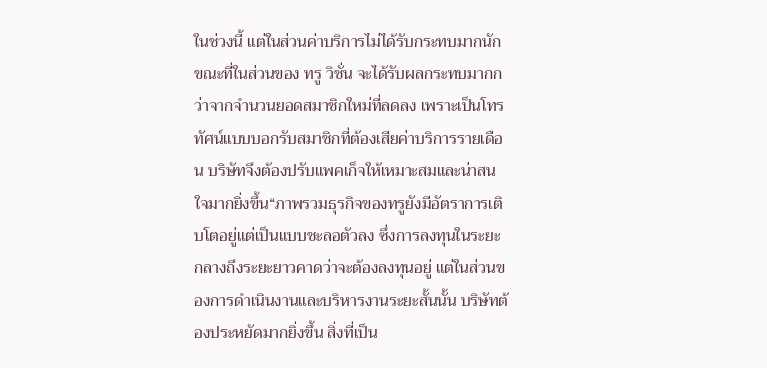ในช่วงนี้ แต่ในส่วนค่าบริการไม่ได้รับกระทบมากนัก ขณะที่ในส่วนของ ทรู วิชั่น จะได้รับผลกระทบมากกว่าจากจำนวนยอดสมาชิกใหม่ที่ลดลง เพราะเป็นโทรทัศน์แบบบอกรับสมาชิกที่ต้องเสียค่าบริการรายเดือน บริษัทจึงต้องปรับแพคเก็จให้เหมาะสมและน่าสนใจมากยิ่งขึ้น“ภาพรวมธุรกิจของทรูยังมีอัตราการเติบโตอยู่แต่เป็นแบบชะลอตัวลง ซึ่งการลงทุนในระยะกลางถึงระยะยาวคาดว่าจะต้องลงทุนอยู่ แต่ในส่วนของการดำเนินงานและบริหารงานระยะสั้นนั้น บริษัทต้องประหยัดมากยิ่งขึ้น สิ่งที่เป็น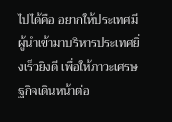ไปได้คือ อยากให้ประเทศมีผู้นำเข้ามาบริหารประเทศยิ่งเร็วยิงดี เพื่อให้ภาวะเศรษฐกิจเดินหน้าต่อ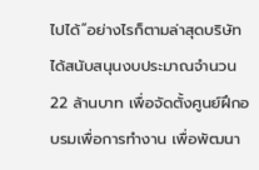ไปได้”อย่างไรก็ตามล่าสุดบริษัทได้สนับสนุนงบประมาณจำนวน 22 ล้านบาท เพื่อจัดตั้งศูนย์ฝึกอบรมเพื่อการทำงาน เพื่อพัฒนา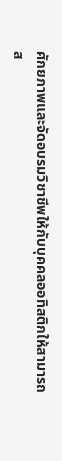ศักยภาพและจัดอบรมวิชาชีพให้กับบุคคลออทิสติกให้สามารถส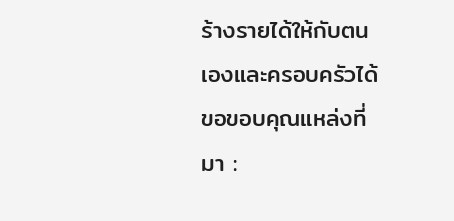ร้างรายได้ให้กับตนเองและครอบครัวได้
ขอขอบคุณแหล่งที่มา :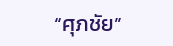“ศุภชัย”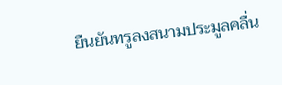ยืนยันทรูลงสนามประมูลคลื่น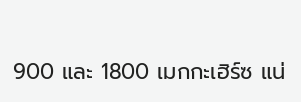900 และ 1800 เมกกะเฮิร์ซ แน่